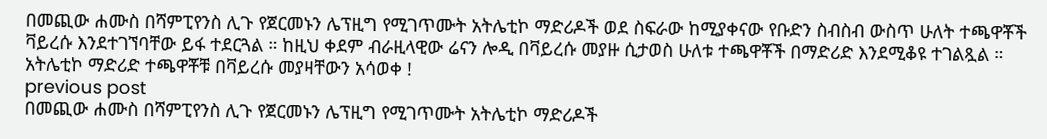በመጪው ሐሙስ በሻምፒየንስ ሊጉ የጀርመኑን ሌፕዚግ የሚገጥሙት አትሌቲኮ ማድሪዶች ወደ ስፍራው ከሚያቀናው የቡድን ስብስብ ውስጥ ሁለት ተጫዋቾች ቫይረሱ እንደተገኘባቸው ይፋ ተደርጓል ። ከዚህ ቀደም ብራዚላዊው ሬናን ሎዲ በቫይረሱ መያዙ ሲታወስ ሁለቱ ተጫዋቾች በማድሪድ እንደሚቆዩ ተገልጿል ።
አትሌቲኮ ማድሪድ ተጫዋቾቹ በቫይረሱ መያዛቸውን አሳወቀ !
previous post
በመጪው ሐሙስ በሻምፒየንስ ሊጉ የጀርመኑን ሌፕዚግ የሚገጥሙት አትሌቲኮ ማድሪዶች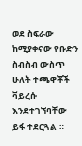ወደ ስፍራው ከሚያቀናው የቡድን ስብስብ ውስጥ ሁለት ተጫዋቾች ቫይረሱ እንደተገኘባቸው ይፋ ተደርጓል ።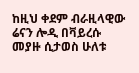ከዚህ ቀደም ብራዚላዊው ሬናን ሎዲ በቫይረሱ መያዙ ሲታወስ ሁለቱ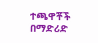ተጫዋቾች በማድሪድ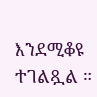እንደሚቆዩ ተገልጿል ።